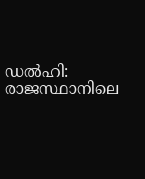ഡൽഹി: രാജസ്ഥാനിലെ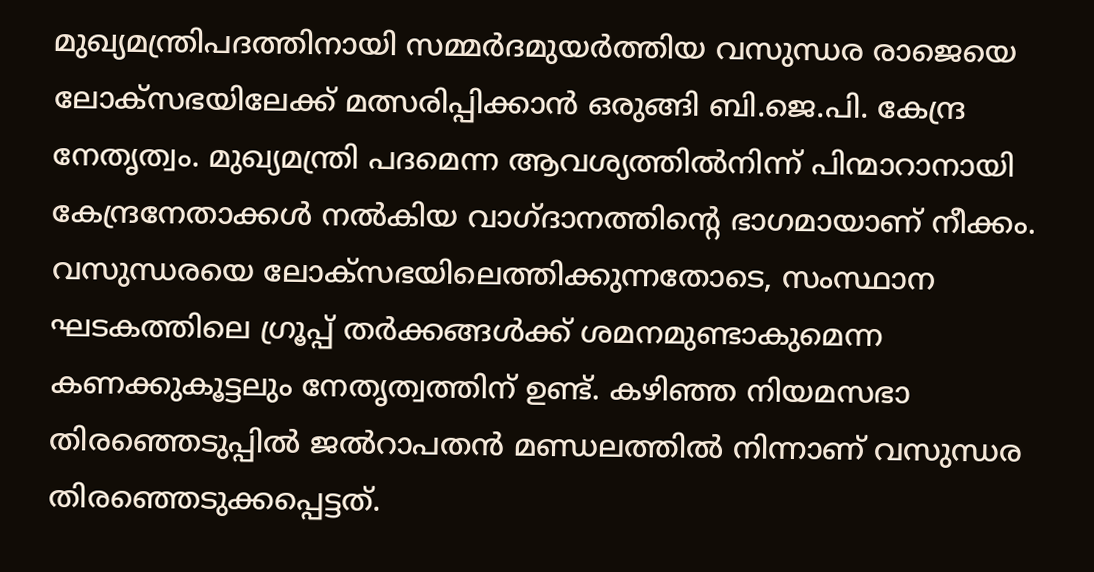മുഖ്യമന്ത്രിപദത്തിനായി സമ്മർദമുയർത്തിയ വസുന്ധര രാജെയെ ലോക്സഭയിലേക്ക് മത്സരിപ്പിക്കാൻ ഒരുങ്ങി ബി.ജെ.പി. കേന്ദ്ര നേതൃത്വം. മുഖ്യമന്ത്രി പദമെന്ന ആവശ്യത്തിൽനിന്ന് പിന്മാറാനായി കേന്ദ്രനേതാക്കൾ നൽകിയ വാഗ്ദാനത്തിന്റെ ഭാഗമായാണ് നീക്കം. വസുന്ധരയെ ലോക്സഭയിലെത്തിക്കുന്നതോടെ, സംസ്ഥാന ഘടകത്തിലെ ഗ്രൂപ്പ് തർക്കങ്ങൾക്ക് ശമനമുണ്ടാകുമെന്ന കണക്കുകൂട്ടലും നേതൃത്വത്തിന് ഉണ്ട്. കഴിഞ്ഞ നിയമസഭാ തിരഞ്ഞെടുപ്പിൽ ജൽറാപതൻ മണ്ഡലത്തിൽ നിന്നാണ് വസുന്ധര തിരഞ്ഞെടുക്കപ്പെട്ടത്.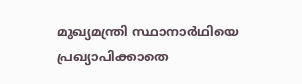മുഖ്യമന്ത്രി സ്ഥാനാർഥിയെ പ്രഖ്യാപിക്കാതെ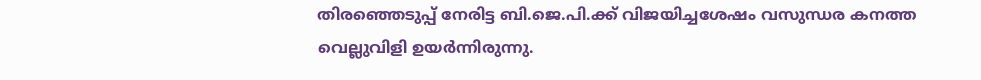തിരഞ്ഞെടുപ്പ് നേരിട്ട ബി.ജെ.പി.ക്ക് വിജയിച്ചശേഷം വസുന്ധര കനത്ത വെല്ലുവിളി ഉയർന്നിരുന്നു.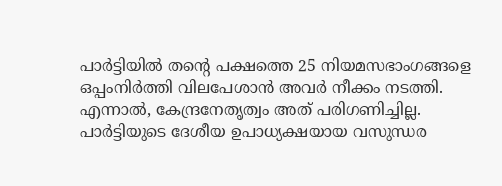പാർട്ടിയിൽ തന്റെ പക്ഷത്തെ 25 നിയമസഭാംഗങ്ങളെ ഒപ്പംനിർത്തി വിലപേശാൻ അവർ നീക്കം നടത്തി. എന്നാൽ, കേന്ദ്രനേതൃത്വം അത് പരിഗണിച്ചില്ല. പാർട്ടിയുടെ ദേശീയ ഉപാധ്യക്ഷയായ വസുന്ധര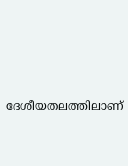ദേശീയതലത്തിലാണ്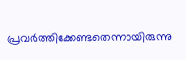പ്രവർത്തിക്കേണ്ടതെന്നായിരുന്നു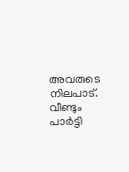അവരുടെ നിലപാട്. വീണ്ടും പാർട്ടി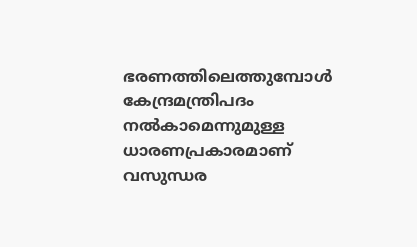ഭരണത്തിലെത്തുമ്പോൾ കേന്ദ്രമന്ത്രിപദം നൽകാമെന്നുമുള്ള ധാരണപ്രകാരമാണ് വസുന്ധര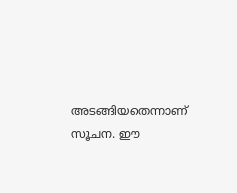അടങ്ങിയതെന്നാണ് സൂചന. ഈ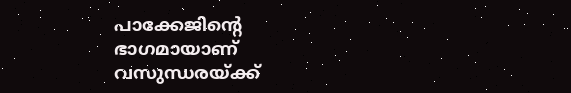പാക്കേജിന്റെ ഭാഗമായാണ് വസുന്ധരയ്ക്ക്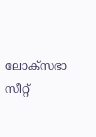ലോക്സഭാ സീറ്റ്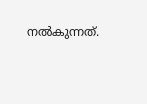നൽകുന്നത്.